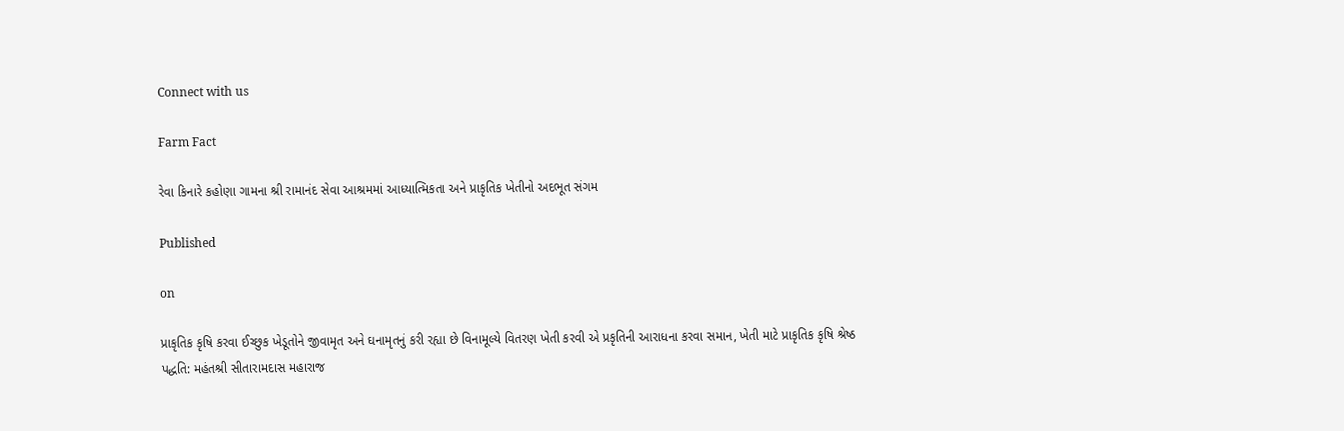Connect with us

Farm Fact

રેવા કિનારે કહોણા ગામના શ્રી રામાનંદ સેવા આશ્રમમાં આધ્યાત્મિકતા અને પ્રાકૃતિક ખેતીનો અદભૂત સંગમ

Published

on

પ્રાકૃતિક કૃષિ કરવા ઈચ્છુક ખેડૂતોને જીવામૃત અને ઘનામૃતનું કરી રહ્યા છે વિનામૂલ્યે વિતરણ ખેતી કરવી એ પ્રકૃતિની આરાધના કરવા સમાન, ખેતી માટે પ્રાકૃતિક કૃષિ શ્રેષ્ઠ પદ્ધતિ: મહંતશ્રી સીતારામદાસ મહારાજ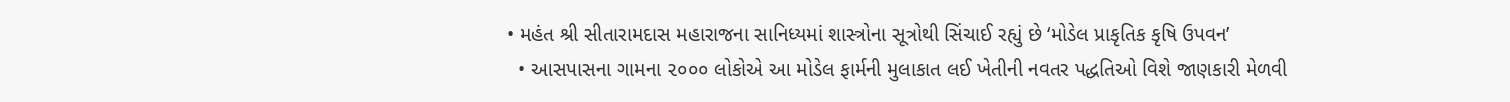• મહંત શ્રી સીતારામદાસ મહારાજના સાનિધ્યમાં શાસ્ત્રોના સૂત્રોથી સિંચાઈ રહ્યું છે ‘મોડેલ પ્રાકૃતિક કૃષિ ઉપવન’
  • આસપાસના ગામના ૨૦૦૦ લોકોએ આ મોડેલ ફાર્મની મુલાકાત લઈ ખેતીની નવતર પદ્ધતિઓ વિશે જાણકારી મેળવી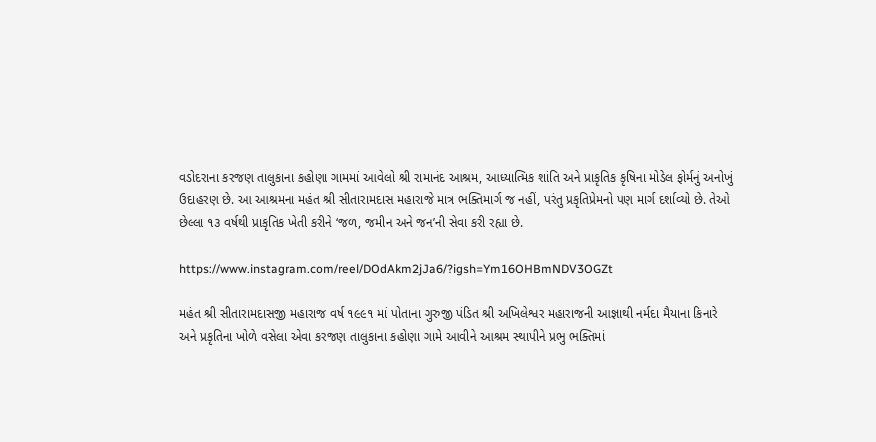વડોદરાના કરજણ તાલુકાના કહોણા ગામમાં આવેલો શ્રી રામાનંદ આશ્રમ, આધ્યાત્મિક શાંતિ અને પ્રાકૃતિક કૃષિના મોડેલ ફોર્મનું અનોખું ઉદાહરણ છે. આ આશ્રમના મહંત શ્રી સીતારામદાસ મહારાજે માત્ર ભક્તિમાર્ગ જ નહીં, પરંતુ પ્રકૃતિપ્રેમનો પણ માર્ગ દર્શાવ્યો છે. તેઓ છેલ્લા ૧૩ વર્ષથી પ્રાકૃતિક ખેતી કરીને ‘જળ, જમીન અને જન’ની સેવા કરી રહ્યા છે.

https://www.instagram.com/reel/DOdAkm2jJa6/?igsh=Ym16OHBmNDV3OGZt

મહંત શ્રી સીતારામદાસજી મહારાજ વર્ષ ૧૯૯૧ માં પોતાના ગુરુજી પંડિત શ્રી અખિલેશ્વર મહારાજની આજ્ઞાથી નર્મદા મૈયાના કિનારે અને પ્રકૃતિના ખોળે વસેલા એવા કરજણ તાલુકાના કહોણા ગામે આવીને આશ્રમ સ્થાપીને પ્રભુ ભક્તિમાં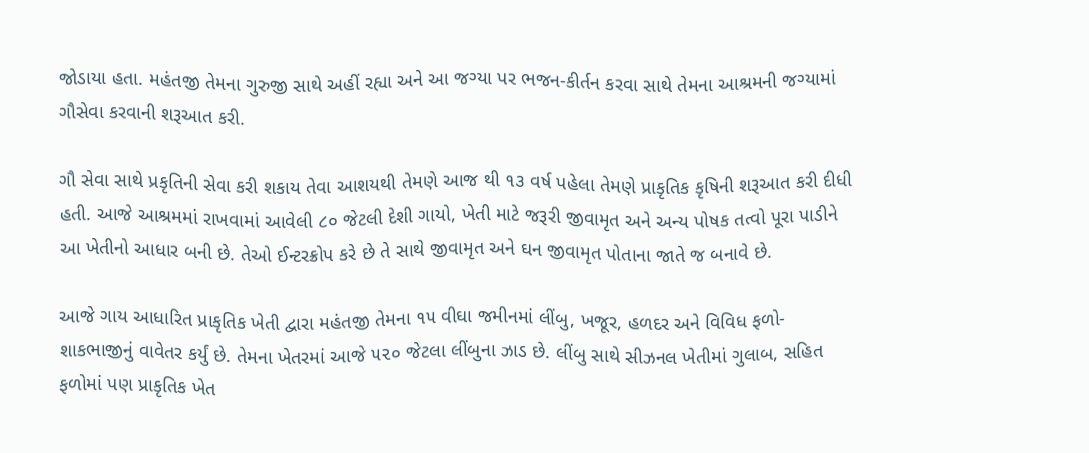જોડાયા હતા. મહંતજી તેમના ગુરુજી સાથે અહીં રહ્યા અને આ જગ્યા પર ભજન-કીર્તન કરવા સાથે તેમના આશ્રમની જગ્યામાં ગૌસેવા કરવાની શરૂઆત કરી.

ગૌ સેવા સાથે પ્રકૃતિની સેવા કરી શકાય તેવા આશયથી તેમણે આજ થી ૧૩ વર્ષ પહેલા તેમણે પ્રાકૃતિક કૃષિની શરૂઆત કરી દીધી હતી. આજે આશ્રમમાં રાખવામાં આવેલી ૮૦ જેટલી દેશી ગાયો, ખેતી માટે જરૂરી જીવામૃત અને અન્ય પોષક તત્વો પૂરા પાડીને આ ખેતીનો આધાર બની છે. તેઓ ઈન્ટરક્રોપ કરે છે તે સાથે જીવામૃત અને ઘન જીવામૃત પોતાના જાતે જ બનાવે છે.

આજે ગાય આધારિત પ્રાકૃતિક ખેતી દ્વારા મહંતજી તેમના ૧૫ વીઘા જમીનમાં લીંબુ, ખજૂર, હળદર અને વિવિધ ફળો- શાકભાજીનું વાવેતર કર્યું છે. તેમના ખેતરમાં આજે ૫૨૦ જેટલા લીંબુના ઝાડ છે. લીંબુ સાથે સીઝનલ ખેતીમાં ગુલાબ, સહિત ફળોમાં પણ પ્રાકૃતિક ખેત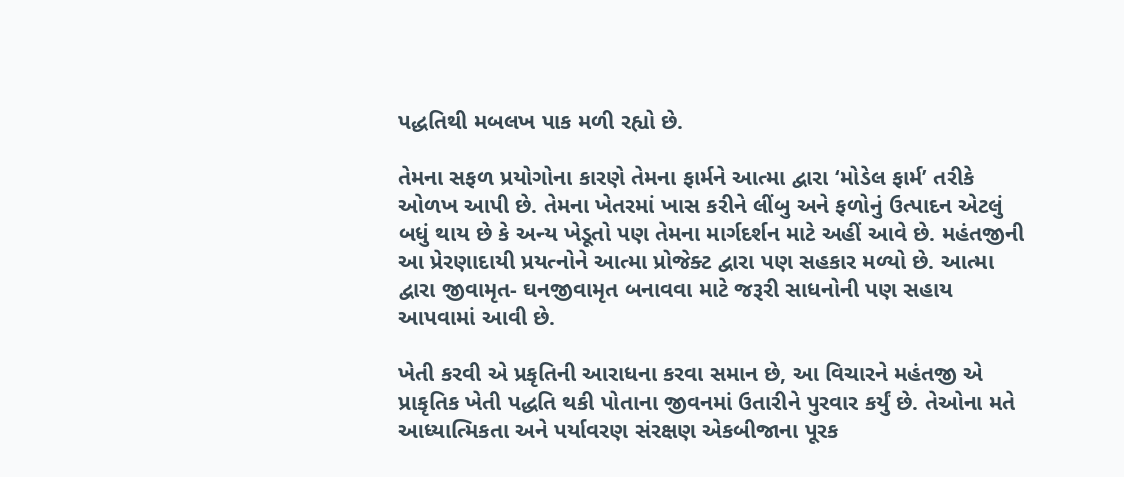પદ્ધતિથી મબલખ પાક મળી રહ્યો છે.

તેમના સફળ પ્રયોગોના કારણે તેમના ફાર્મને આત્મા દ્વારા ‘મોડેલ ફાર્મ’ તરીકે ઓળખ આપી છે. તેમના ખેતરમાં ખાસ કરીને લીંબુ અને ફળોનું ઉત્પાદન એટલું બધું થાય છે કે અન્ય ખેડૂતો પણ તેમના માર્ગદર્શન માટે અહીં આવે છે. મહંતજીની આ પ્રેરણાદાયી પ્રયત્નોને આત્મા પ્રોજેક્ટ દ્વારા પણ સહકાર મળ્યો છે. આત્મા દ્વારા જીવામૃત- ઘનજીવામૃત બનાવવા માટે જરૂરી સાધનોની પણ સહાય આપવામાં આવી છે.

ખેતી કરવી એ પ્રકૃતિની આરાધના કરવા સમાન છે, આ વિચારને મહંતજી એ પ્રાકૃતિક ખેતી પદ્ધતિ થકી પોતાના જીવનમાં ઉતારીને પુરવાર કર્યું છે. તેઓના મતે આધ્યાત્મિકતા અને પર્યાવરણ સંરક્ષણ એકબીજાના પૂરક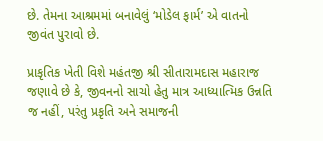છે. તેમના આશ્રમમાં બનાવેલું ‘મોડેલ ફાર્મ’ એ વાતનો જીવંત પુરાવો છે.

પ્રાકૃતિક ખેતી વિશે મહંતજી શ્રી સીતારામદાસ મહારાજ જણાવે છે કે, જીવનનો સાચો હેતુ માત્ર આધ્યાત્મિક ઉન્નતિ જ નહીં, પરંતુ પ્રકૃતિ અને સમાજની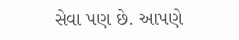સેવા પણ છે. આપણે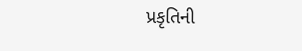પ્રકૃતિની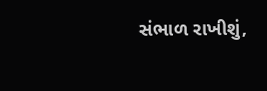સંભાળ રાખીશું,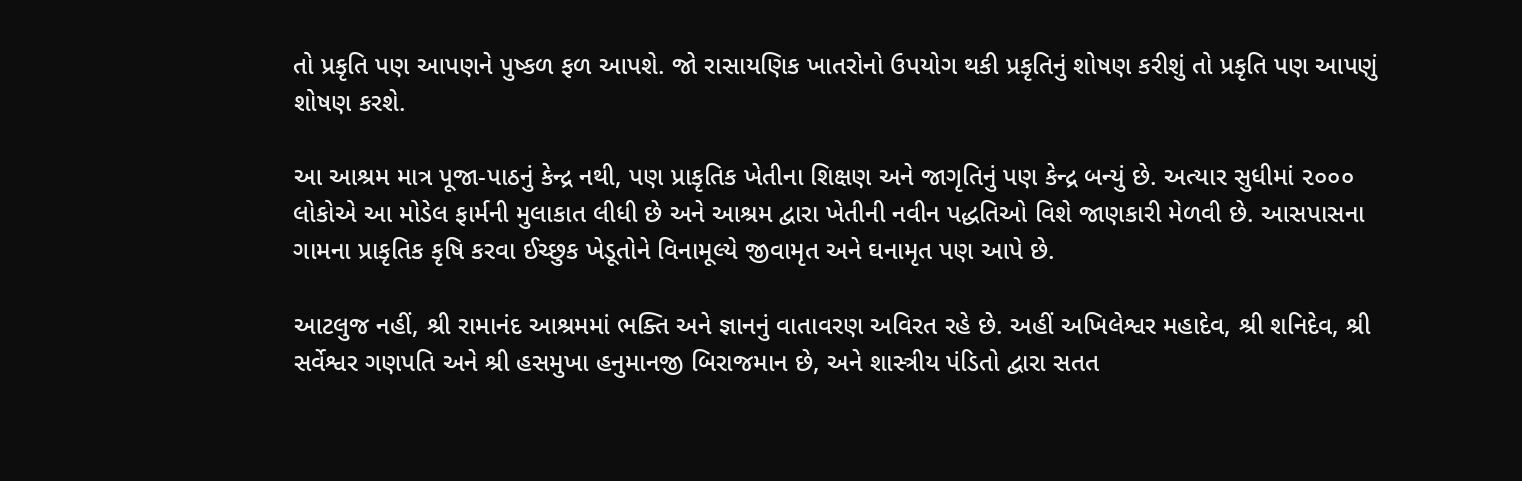તો પ્રકૃતિ પણ આપણને પુષ્કળ ફળ આપશે. જો રાસાયણિક ખાતરોનો ઉપયોગ થકી પ્રકૃતિનું શોષણ કરીશું તો પ્રકૃતિ પણ આપણું શોષણ કરશે.

આ આશ્રમ માત્ર પૂજા-પાઠનું કેન્દ્ર નથી, પણ પ્રાકૃતિક ખેતીના શિક્ષણ અને જાગૃતિનું પણ કેન્દ્ર બન્યું છે. અત્યાર સુધીમાં ૨૦૦૦ લોકોએ આ મોડેલ ફાર્મની મુલાકાત લીધી છે અને આશ્રમ દ્વારા ખેતીની નવીન પદ્ધતિઓ વિશે જાણકારી મેળવી છે. આસપાસના ગામના પ્રાકૃતિક કૃષિ કરવા ઈચ્છુક ખેડૂતોને વિનામૂલ્યે જીવામૃત અને ઘનામૃત પણ આપે છે.

આટલુજ નહીં, શ્રી રામાનંદ આશ્રમમાં ભક્તિ અને જ્ઞાનનું વાતાવરણ અવિરત રહે છે. અહીં અખિલેશ્વર મહાદેવ, શ્રી શનિદેવ, શ્રી સર્વેશ્વર ગણપતિ અને શ્રી હસમુખા હનુમાનજી બિરાજમાન છે, અને શાસ્ત્રીય પંડિતો દ્વારા સતત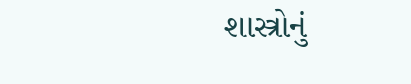શાસ્ત્રોનું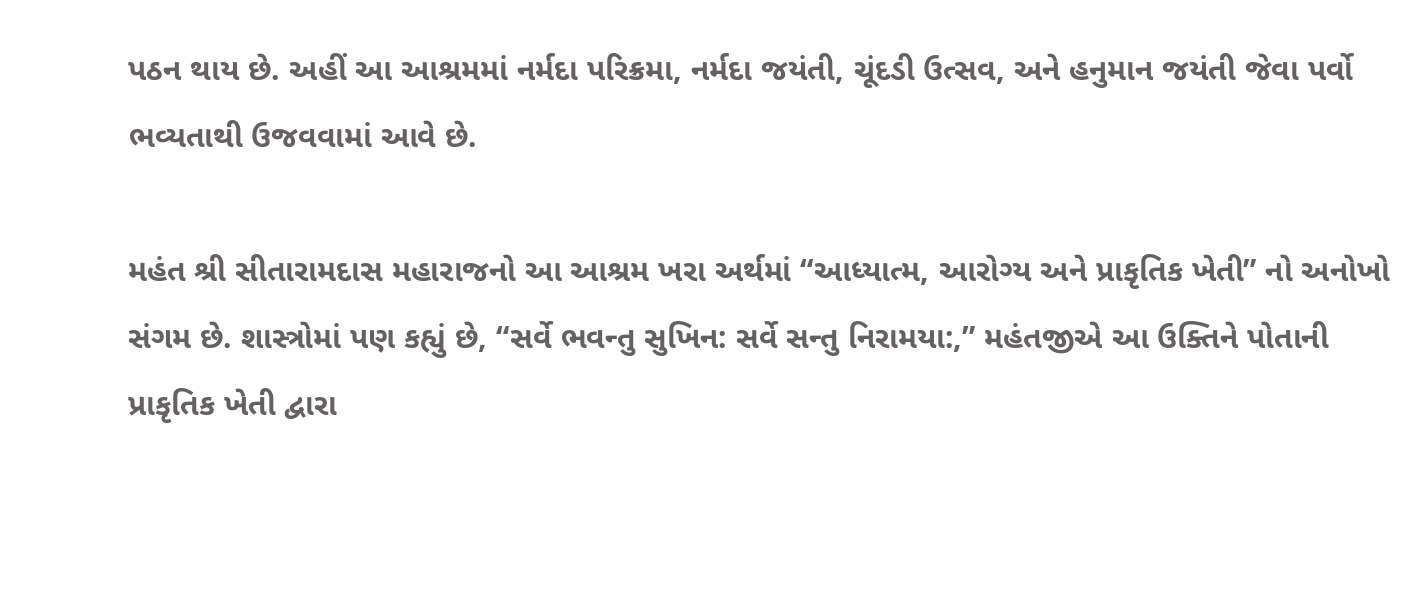પઠન થાય છે. અહીં આ આશ્રમમાં નર્મદા પરિક્રમા, નર્મદા જયંતી, ચૂંદડી ઉત્સવ, અને હનુમાન જયંતી જેવા પર્વો ભવ્યતાથી ઉજવવામાં આવે છે.

મહંત શ્રી સીતારામદાસ મહારાજનો આ આશ્રમ ખરા અર્થમાં “આધ્યાત્મ, આરોગ્ય અને પ્રાકૃતિક ખેતી” નો અનોખો સંગમ છે. શાસ્ત્રોમાં પણ કહ્યું છે, “સર્વે ભવન્તુ સુખિન: સર્વે સન્તુ નિરામયા:,” મહંતજીએ આ ઉક્તિને પોતાની પ્રાકૃતિક ખેતી દ્વારા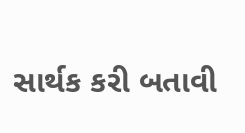સાર્થક કરી બતાવી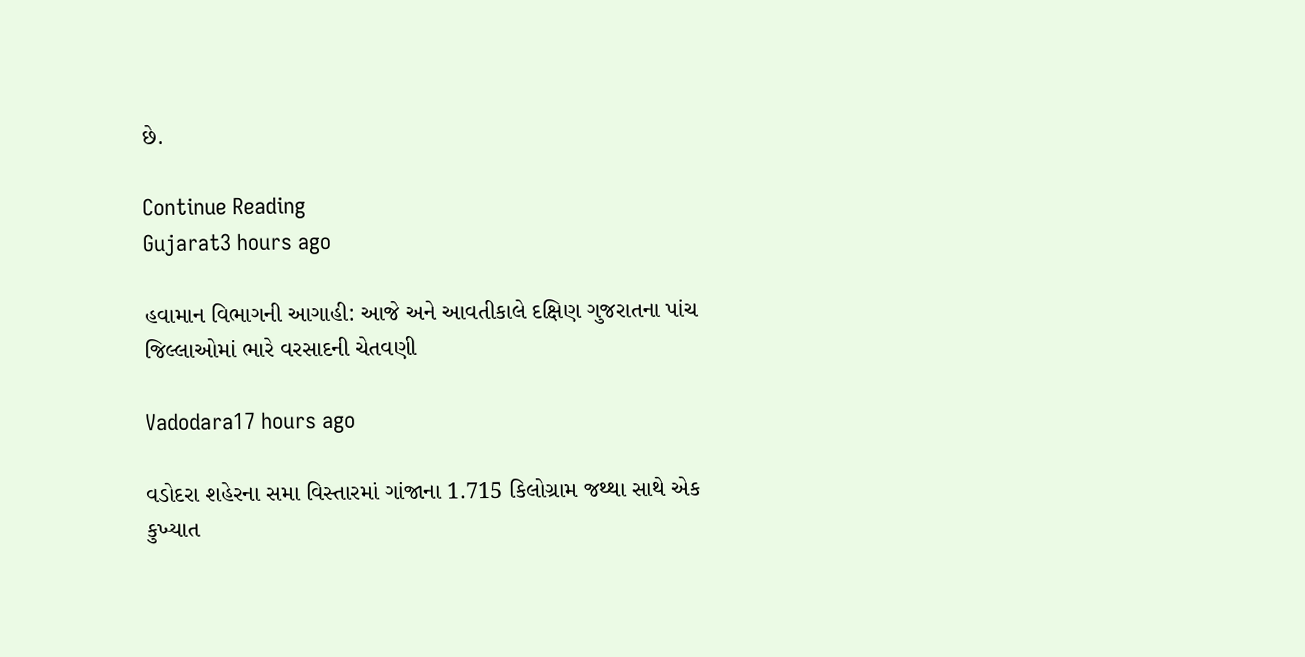છે.

Continue Reading
Gujarat3 hours ago

હવામાન વિભાગની આગાહી: આજે અને આવતીકાલે દક્ષિણ ગુજરાતના પાંચ જિલ્લાઓમાં ભારે વરસાદની ચેતવણી

Vadodara17 hours ago

વડોદરા શહેરના સમા વિસ્તારમાં ગાંજાના 1.715 કિલોગ્રામ જથ્થા સાથે એક કુખ્યાત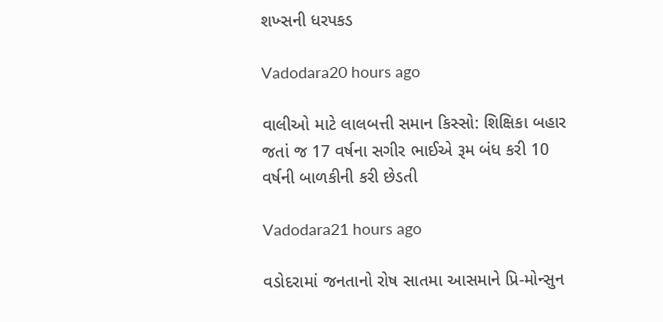શખ્સની ધરપકડ

Vadodara20 hours ago

વાલીઓ માટે લાલબત્તી સમાન કિસ્સો: શિક્ષિકા બહાર જતાં જ 17 વર્ષના સગીર ભાઈએ રૂમ બંધ કરી 10 વર્ષની બાળકીની કરી છેડતી

Vadodara21 hours ago

વડોદરામાં જનતાનો રોષ સાતમા આસમાને પ્રિ-મોન્સુન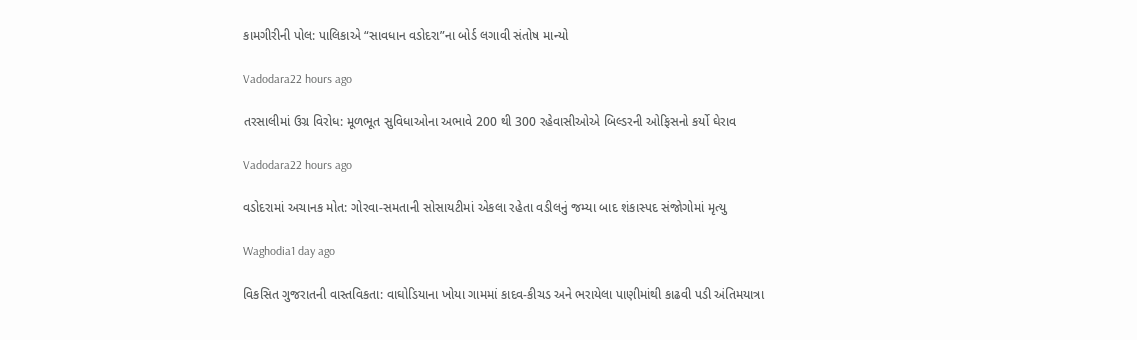કામગીરીની પોલ: પાલિકાએ “સાવધાન વડોદરા”ના બોર્ડ લગાવી સંતોષ માન્યો

Vadodara22 hours ago

તરસાલીમાં ઉગ્ર વિરોધ: મૂળભૂત સુવિધાઓના અભાવે 200 થી 300 રહેવાસીઓએ બિલ્ડરની ઓફિસનો કર્યો ઘેરાવ

Vadodara22 hours ago

વડોદરામાં અચાનક મોત: ગોરવા-સમતાની સોસાયટીમાં એકલા રહેતા વડીલનું જમ્યા બાદ શંકાસ્પદ સંજોગોમાં મૃત્યુ

Waghodia1 day ago

વિકસિત ગુજરાતની વાસ્તવિકતા: વાઘોડિયાના ખોયા ગામમાં કાદવ-કીચડ અને ભરાયેલા પાણીમાંથી કાઢવી પડી અંતિમયાત્રા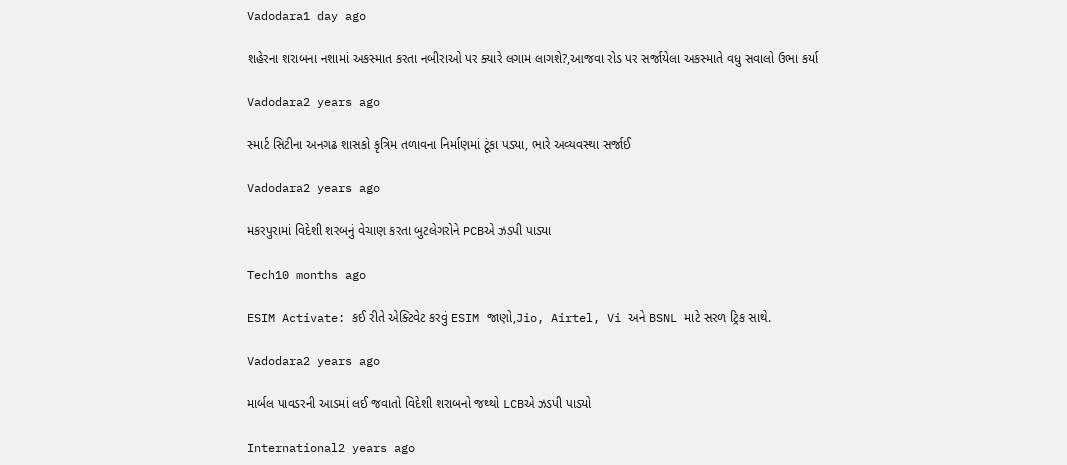Vadodara1 day ago

શહેરના શરાબના નશામાં અકસ્માત કરતા નબીરાઓ પર ક્યારે લગામ લાગશે?,આજવા રોડ પર સર્જાયેલા અકસ્માતે વધુ સવાલો ઉભા કર્યા

Vadodara2 years ago

સ્માર્ટ સિટીના અનગઢ શાસકો કૃત્રિમ તળાવના નિર્માણમાં ટૂંકા પડ્યા, ભારે અવ્યવસ્થા સર્જાઈ

Vadodara2 years ago

મકરપુરામાં વિદેશી શરબનું વેચાણ કરતા બુટલેગરોને PCBએ ઝડપી પાડ્યા

Tech10 months ago

ESIM Activate: કઈ રીતે એક્ટિવેટ કરવું ESIM જાણો,Jio, Airtel, Vi અને BSNL માટે સરળ ટ્રિક સાથે.

Vadodara2 years ago

માર્બલ પાવડરની આડમાં લઈ જવાતો વિદેશી શરાબનો જથ્થો LCBએ ઝડપી પાડ્યો

International2 years ago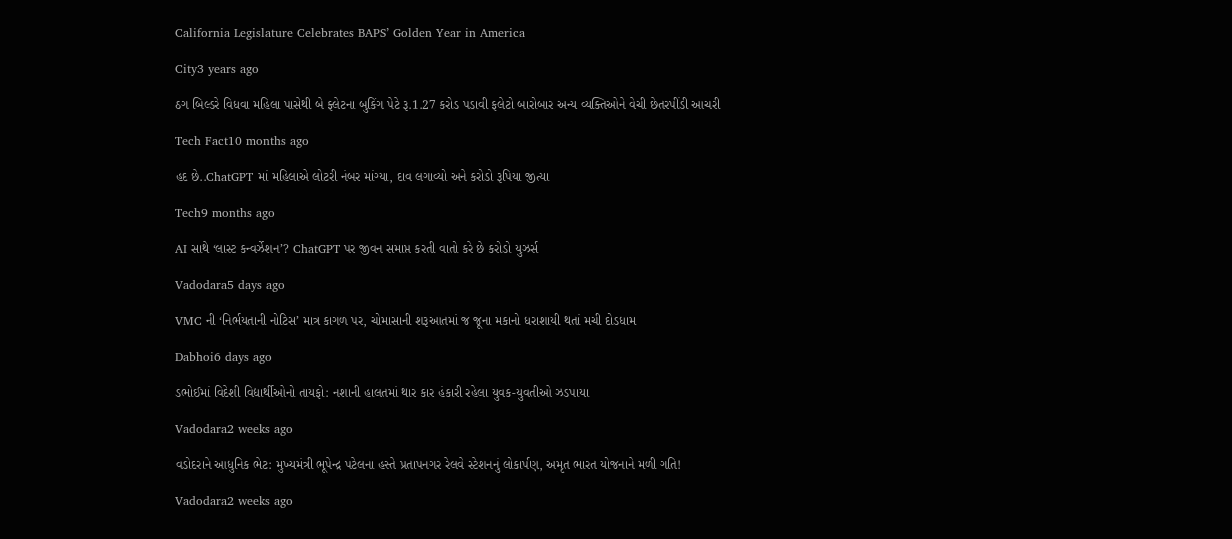California Legislature Celebrates BAPS’ Golden Year in America

City3 years ago

ઠગ બિલ્ડરે વિધવા મહિલા પાસેથી બે ફ્લેટના બુકિંગ પેટે રૂ.1.27 કરોડ પડાવી ફલેટો બારોબાર અન્ય વ્યક્તિઓને વેચી છેતરપીંડી આચરી

Tech Fact10 months ago

હદ છે..ChatGPT માં મહિલાએ લોટરી નંબર માંગ્યા, દાવ લગાવ્યો અને કરોડો રૂપિયા જીત્યા

Tech9 months ago

AI સાથે ‘લાસ્ટ કન્વર્ઝેશન’? ChatGPT પર જીવન સમાપ્ત કરતી વાતો કરે છે કરોડો યુઝર્સ

Vadodara5 days ago

VMC ની ‘નિર્ભયતાની નોટિસ’ માત્ર કાગળ પર, ચોમાસાની શરૂઆતમાં જ જૂના મકાનો ધરાશાયી થતાં મચી દોડધામ

Dabhoi6 days ago

ડભોઈમાં વિદેશી વિદ્યાર્થીઓનો તાયફો: નશાની હાલતમાં થાર કાર હંકારી રહેલા યુવક-યુવતીઓ ઝડપાયા

Vadodara2 weeks ago

વડોદરાને આધુનિક ભેટ: મુખ્યમંત્રી ભૂપેન્દ્ર પટેલના હસ્તે પ્રતાપનગર રેલવે સ્ટેશનનું લોકાર્પણ, અમૃત ભારત યોજનાને મળી ગતિ!

Vadodara2 weeks ago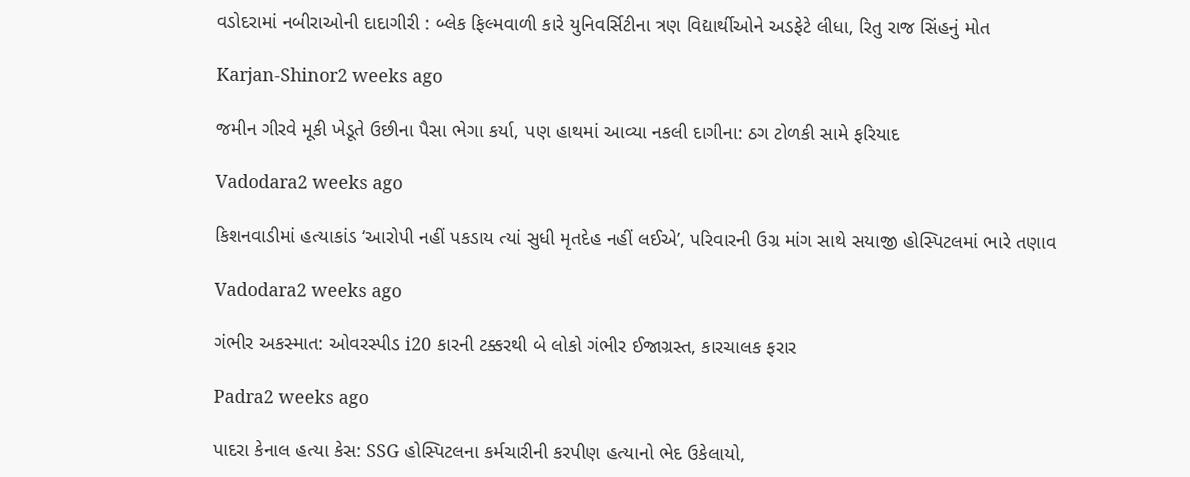વડોદરામાં નબીરાઓની દાદાગીરી : બ્લેક ફિલ્મવાળી કારે યુનિવર્સિટીના ત્રણ વિદ્યાર્થીઓને અડફેટે લીધા, રિતુ રાજ સિંહનું મોત

Karjan-Shinor2 weeks ago

જમીન ગીરવે મૂકી ખેડૂતે ઉછીના પૈસા ભેગા કર્યા, પણ હાથમાં આવ્યા નકલી દાગીના: ઠગ ટોળકી સામે ફરિયાદ

Vadodara2 weeks ago

કિશનવાડીમાં હત્યાકાંડ ‘આરોપી નહીં પકડાય ત્યાં સુધી મૃતદેહ નહીં લઈએ’, પરિવારની ઉગ્ર માંગ સાથે સયાજી હોસ્પિટલમાં ભારે તણાવ

Vadodara2 weeks ago

ગંભીર અકસ્માત: ઓવરસ્પીડ i20 કારની ટક્કરથી બે લોકો ગંભીર ઈજાગ્રસ્ત, કારચાલક ફરાર

Padra2 weeks ago

પાદરા કેનાલ હત્યા કેસ: SSG હોસ્પિટલના કર્મચારીની કરપીણ હત્યાનો ભેદ ઉકેલાયો,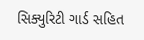સિક્યુરિટી ગાર્ડ સહિત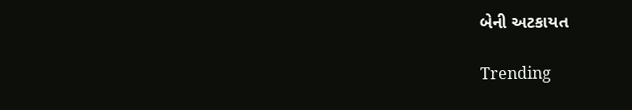બેની અટકાયત

Trending